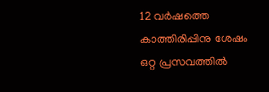12 വർഷത്തെ കാത്തിരിപ്പിനു ശേഷം ഒറ്റ പ്രസവത്തിൽ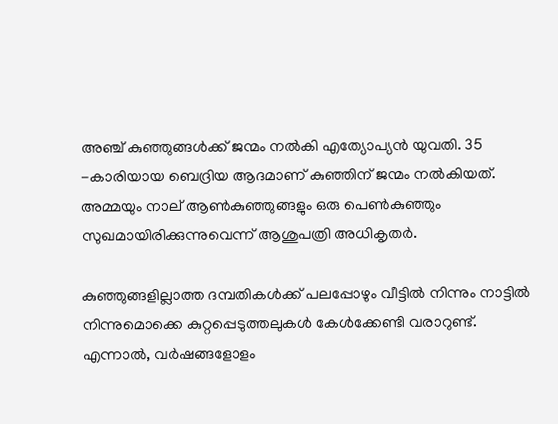അഞ്ച് കുഞ്ഞുങ്ങൾക്ക് ജന്മം നൽകി എത്യോപ്യൻ യുവതി. 35 -കാരിയായ ബെദ്രിയ ആദമാണ് കുഞ്ഞിന് ജന്മം നല്‍കിയത്. അമ്മയും നാല് ആൺകുഞ്ഞുങ്ങളും ഒരു പെൺകുഞ്ഞും സുഖമായിരിക്കുന്നുവെന്ന് ആശുപത്രി അധികൃതർ.

കുഞ്ഞുങ്ങളില്ലാത്ത ദമ്പതികൾക്ക് പലപ്പോഴും വീട്ടിൽ നിന്നും നാട്ടിൽ നിന്നുമൊക്കെ കുറ്റപ്പെടുത്തലുകൾ കേൾക്കേണ്ടി വരാറുണ്ട്. എന്നാൽ, വർഷങ്ങളോളം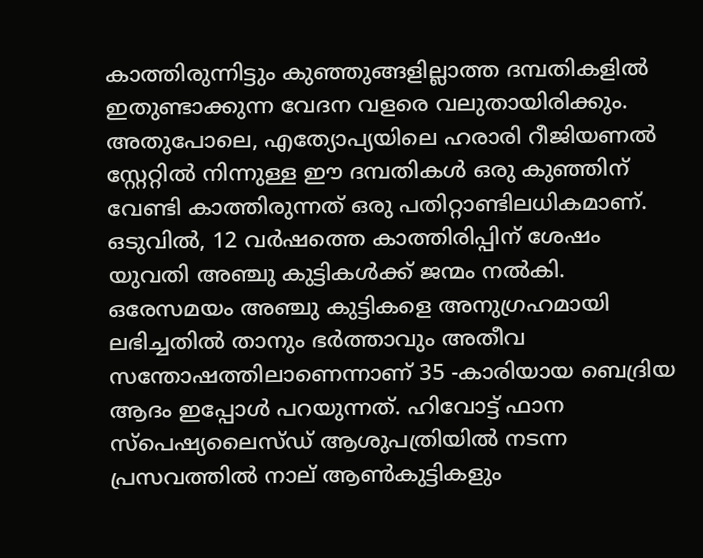കാത്തിരുന്നിട്ടും കുഞ്ഞുങ്ങളില്ലാത്ത ദമ്പതികളിൽ ഇതുണ്ടാക്കുന്ന വേദന വളരെ വലുതായിരിക്കും. അതുപോലെ, എത്യോപ്യയിലെ ഹരാരി റീജിയണൽ സ്റ്റേറ്റിൽ നിന്നുള്ള ഈ ദമ്പതികൾ ഒരു കുഞ്ഞിന് വേണ്ടി കാത്തിരുന്നത് ഒരു പതിറ്റാണ്ടിലധികമാണ്. ഒടുവിൽ, 12 വർഷത്തെ കാത്തിരിപ്പിന് ശേഷം യുവതി അഞ്ചു കുട്ടികൾക്ക് ജന്മം നൽകി. ഒരേസമയം അഞ്ചു കുട്ടികളെ അനുഗ്രഹമായി ലഭിച്ചതിൽ താനും ഭർത്താവും അതീവ സന്തോഷത്തിലാണെന്നാണ് 35 -കാരിയായ ബെദ്രിയ ആദം ഇപ്പോൾ പറയുന്നത്. ഹിവോട്ട് ഫാന സ്പെഷ്യലൈസ്ഡ് ആശുപത്രിയിൽ നടന്ന പ്രസവത്തിൽ നാല് ആൺകുട്ടികളും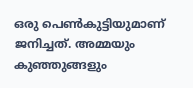ഒരു പെൺകുട്ടിയുമാണ് ജനിച്ചത്. അമ്മയും കുഞ്ഞുങ്ങളും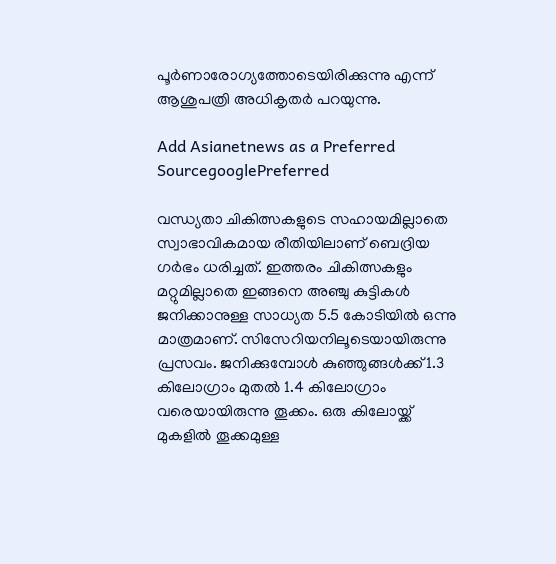പൂർണാരോഗ്യത്തോടെയിരിക്കുന്നു എന്ന് ആശുപത്രി അധികൃതർ പറയുന്നു.

Add Asianetnews as a Preferred SourcegooglePreferred

വന്ധ്യതാ ചികിത്സകളുടെ സഹായമില്ലാതെ സ്വാഭാവികമായ രീതിയിലാണ് ബെദ്രിയ ഗർഭം ധരിച്ചത്. ഇത്തരം ചികിത്സകളും മറ്റുമില്ലാതെ ഇങ്ങനെ അഞ്ചു കുട്ടികൾ ജനിക്കാനുള്ള സാധ്യത 5.5 കോടിയിൽ ഒന്നു മാത്രമാണ്. സിസേറിയനിലൂടെയായിരുന്നു പ്രസവം. ജനിക്കുമ്പോൾ കുഞ്ഞുങ്ങൾക്ക് 1.3 കിലോഗ്രാം മുതൽ 1.4 കിലോഗ്രാം വരെയായിരുന്നു തൂക്കം. ഒരു കിലോയ്ക്ക് മുകളിൽ തൂക്കമുള്ള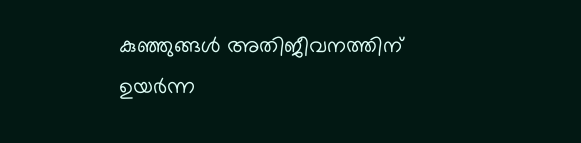കുഞ്ഞുങ്ങൾ അതിജീവനത്തിന് ഉയർന്ന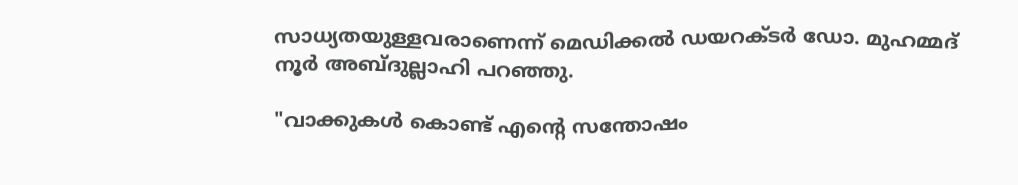സാധ്യതയുള്ളവരാണെന്ന് മെഡിക്കൽ ഡയറക്ടർ ഡോ. മുഹമ്മദ് നൂർ അബ്ദുല്ലാഹി പറഞ്ഞു.

"വാക്കുകൾ കൊണ്ട് എന്റെ സന്തോഷം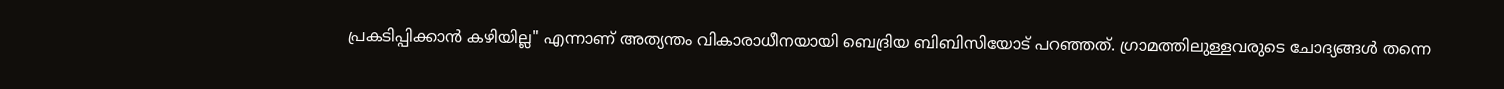പ്രകടിപ്പിക്കാൻ കഴിയില്ല" എന്നാണ് അത്യന്തം വികാരാധീനയായി ബെദ്രിയ ബിബിസിയോട് പറഞ്ഞത്. ഗ്രാമത്തിലുള്ളവരുടെ ചോദ്യങ്ങൾ തന്നെ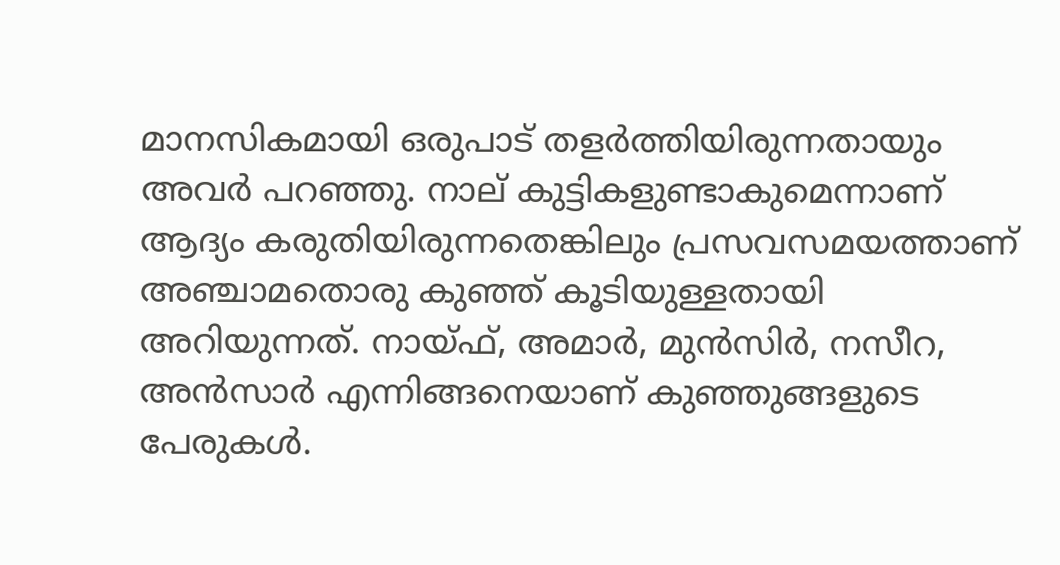മാനസികമായി ഒരുപാട് തളർത്തിയിരുന്നതായും അവർ പറഞ്ഞു. നാല് കുട്ടികളുണ്ടാകുമെന്നാണ് ആദ്യം കരുതിയിരുന്നതെങ്കിലും പ്രസവസമയത്താണ് അഞ്ചാമതൊരു കുഞ്ഞ് കൂടിയുള്ളതായി അറിയുന്നത്. നായ്ഫ്, അമാർ, മുൻസിർ, നസീറ, അൻസാർ എന്നിങ്ങനെയാണ് കുഞ്ഞുങ്ങളുടെ പേരുകൾ.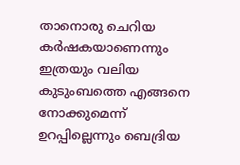താനൊരു ചെറിയ കർഷകയാണെന്നും ഇത്രയും വലിയ കുടുംബത്തെ എങ്ങനെ നോക്കുമെന്ന് ഉറപ്പില്ലെന്നും ബെദ്രിയ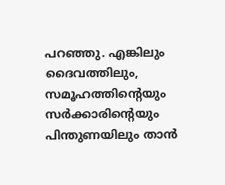പറഞ്ഞു. എങ്കിലും ദൈവത്തിലും, സമൂഹത്തിന്റെയും സർക്കാരിന്റെയും പിന്തുണയിലും താൻ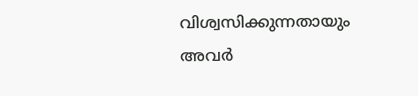വിശ്വസിക്കുന്നതായും അവർ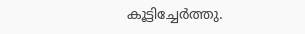കൂട്ടിച്ചേർത്തു.